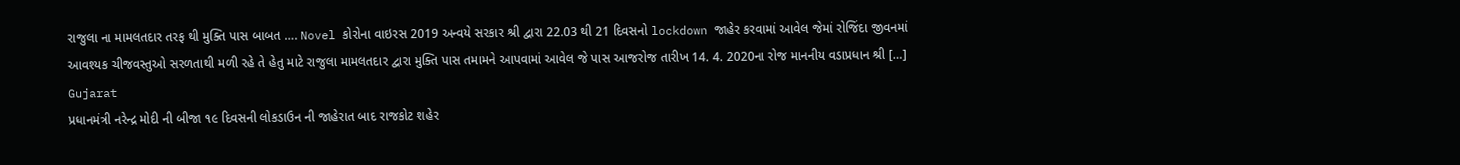રાજુલા ના મામલતદાર તરફ થી મુક્તિ પાસ બાબત …. Novel કોરોના વાઇરસ 2019 અન્વયે સરકાર શ્રી દ્વારા 22.03 થી 21 દિવસનો lockdown જાહેર કરવામાં આવેલ જેમાં રોજિંદા જીવનમાં આવશ્યક ચીજવસ્તુઓ સરળતાથી મળી રહે તે હેતુ માટે રાજુલા મામલતદાર દ્વારા મુક્તિ પાસ તમામને આપવામાં આવેલ જે પાસ આજરોજ તારીખ 14. 4. 2020ના રોજ માનનીય વડાપ્રધાન શ્રી […]
Gujarat
પ્રધાનમંત્રી નરેન્દ્ર મોદી ની બીજા ૧૯ દિવસની લોકડાઉન ની જાહેરાત બાદ રાજકોટ શહેર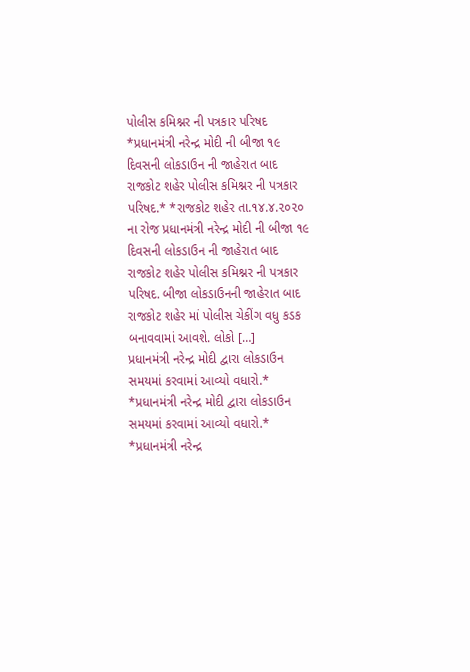પોલીસ કમિશ્નર ની પત્રકાર પરિષદ
*પ્રધાનમંત્રી નરેન્દ્ર મોદી ની બીજા ૧૯ દિવસની લોકડાઉન ની જાહેરાત બાદ રાજકોટ શહેર પોલીસ કમિશ્નર ની પત્રકાર પરિષદ.* *રાજકોટ શહેર તા.૧૪.૪.૨૦૨૦ ના રોજ પ્રધાનમંત્રી નરેન્દ્ર મોદી ની બીજા ૧૯ દિવસની લોકડાઉન ની જાહેરાત બાદ રાજકોટ શહેર પોલીસ કમિશ્નર ની પત્રકાર પરિષદ. બીજા લોકડાઉનની જાહેરાત બાદ રાજકોટ શહેર માં પોલીસ ચેકીંગ વધુ કડક બનાવવામાં આવશે. લોકો […]
પ્રધાનમંત્રી નરેન્દ્ર મોદી દ્વારા લોકડાઉન સમયમાં કરવામાં આવ્યો વધારો.*
*પ્રધાનમંત્રી નરેન્દ્ર મોદી દ્વારા લોકડાઉન સમયમાં કરવામાં આવ્યો વધારો.* *પ્રધાનમંત્રી નરેન્દ્ર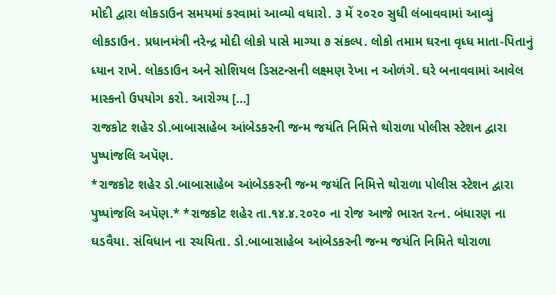મોદી દ્વારા લોકડાઉન સમયમાં કરવામાં આવ્યો વધારો. ૩ મેં ૨૦૨૦ સુધી લંબાવવામાં આવ્યું લોકડાઉન. પ્રધાનમંત્રી નરેન્દ્ર મોદી લોકો પાસે માગ્યા ૭ સંકલ્પ. લોકો તમામ ઘરના વૃધ્ધ માતા-પિતાનું ધ્યાન રાખે. લોકડાઉન અને સોશિયલ ડિસટન્સની લક્ષ્મણ રેખા ન ઓળંગે. ઘરે બનાવવામાં આવેલ માસ્કનો ઉપયોગ કરો. આરોગ્ય […]
રાજકોટ શહેર ડો.બાબાસાહેબ આંબેડકરની જન્મ જયંતિ નિમિત્તે થોરાળા પોલીસ સ્ટેશન દ્વારા પુષ્પાંજલિ અપૅણ.
*રાજકોટ શહેર ડો.બાબાસાહેબ આંબેડકરની જન્મ જયંતિ નિમિત્તે થોરાળા પોલીસ સ્ટેશન દ્વારા પુષ્પાંજલિ અપૅણ.* *રાજકોટ શહેર તા.૧૪.૪.૨૦૨૦ ના રોજ આજે ભારત રત્ન. બંધારણ ના ઘડવૈયા. સંવિધાન ના રચયિતા. ડો.બાબાસાહેબ આંબેડકરની જન્મ જયંતિ નિમિતે થોરાળા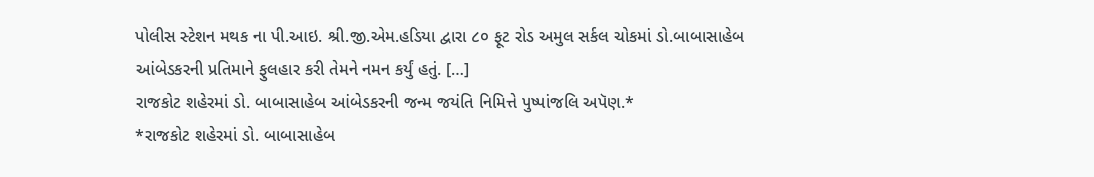પોલીસ સ્ટેશન મથક ના પી.આઇ. શ્રી.જી.એમ.હડિયા દ્વારા ૮૦ ફૂટ રોડ અમુલ સર્કલ ચોકમાં ડો.બાબાસાહેબ આંબેડકરની પ્રતિમાને ફુલહાર કરી તેમને નમન કર્યું હતું. […]
રાજકોટ શહેરમાં ડો. બાબાસાહેબ આંબેડકરની જન્મ જયંતિ નિમિત્તે પુષ્પાંજલિ અપૅણ.*
*રાજકોટ શહેરમાં ડો. બાબાસાહેબ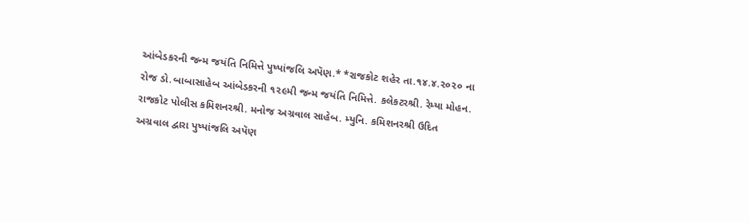આંબેડકરની જન્મ જયંતિ નિમિત્તે પુષ્પાંજલિ અપૅણ.* *રાજકોટ શહેર તા.૧૪.૪.૨૦૨૦ ના રોજ ડો.બાબાસાહેબ આંબેડકરની ૧૨૯મી જન્મ જયંતિ નિમિત્તે. કલેકટરશ્રી. રેમ્યા મોહન. રાજકોટ પોલીસ કમિશનરશ્રી. મનોજ અગ્રવાલ સાહેબ. મ્યુનિ. કમિશનરશ્રી ઉદિત અગ્રવાલ દ્વારા પુષ્પાંજલિ અપૅણ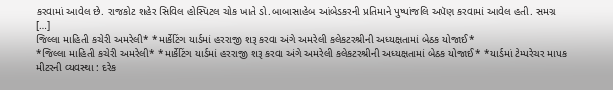કરવામાં આવેલ છે. રાજકોટ શહેર સિવિલ હોસ્પિટલ ચોક ખાતે ડો.બાબાસાહેબ આંબેડકરની પ્રતિમાને પુષ્પાંજલિ અપૅણ કરવામાં આવેલ હતી. સમગ્ર […]
જિલ્લા માહિતી કચેરી અમરેલી* *માર્કેટિંગ યાર્ડમાં હરરાજી શરૂ કરવા અંગે અમરેલી કલેકટરશ્રીની અધ્યક્ષતામાં બેઠક યોજાઈ*
*જિલ્લા માહિતી કચેરી અમરેલી* *માર્કેટિંગ યાર્ડમાં હરરાજી શરૂ કરવા અંગે અમરેલી કલેકટરશ્રીની અધ્યક્ષતામાં બેઠક યોજાઈ* *યાર્ડમાં ટેમ્પરેચર માપક મીટરની વ્યવસ્થા : દરેક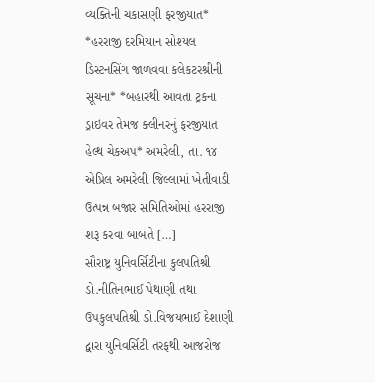વ્યક્તિની ચકાસણી ફરજીયાત* *હરરાજી દરમિયાન સોશ્યલ ડિસ્ટનસિંગ જાળવવા કલેકટરશ્રીની સૂચના* *બહારથી આવતા ટ્રકના ડ્રાઇવર તેમજ ક્લીનરનું ફરજીયાત હેલ્થ ચેકઅપ* અમરેલી, તા. ૧૪ એપ્રિલ અમરેલી જિલ્લામાં ખેતીવાડી ઉત્પન્ન બજાર સમિતિઓમાં હરરાજી શરૂ કરવા બાબતે […]
સૌરાષ્ટ્ર યુનિવર્સિટીના કુલપતિશ્રી ડો.નીતિનભાઈ પેથાણી તથા ઉપકુલપતિશ્રી ડો.વિજયભાઈ દેશાણી દ્વારા યુનિવર્સિટી તરફથી આજરોજ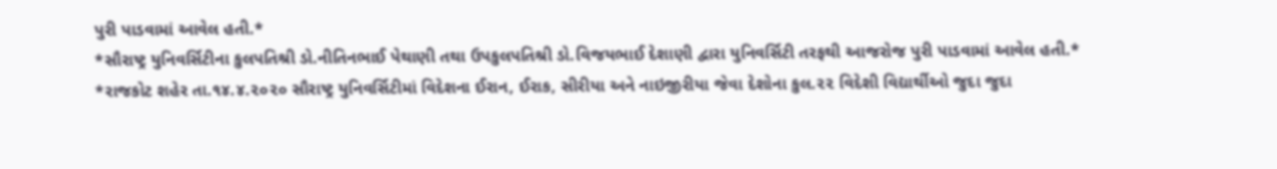પુરી પાડવામાં આવેલ હતી.*
*સૌરાષ્ટ્ર યુનિવર્સિટીના કુલપતિશ્રી ડો.નીતિનભાઈ પેથાણી તથા ઉપકુલપતિશ્રી ડો.વિજયભાઈ દેશાણી દ્વારા યુનિવર્સિટી તરફથી આજરોજ પુરી પાડવામાં આવેલ હતી.* *રાજકોટ શહેર તા.૧૪.૪.૨૦૨૦ સૌરાષ્ટ્ર યુનિવર્સિટીમાં વિદેશના ઈરાન, ઈરાક, સીરીયા અને નાઇજીરીયા જેવા દેશોના કુલ.૨૨ વિદેશી વિદ્યાર્થીઓ જુદા જુદા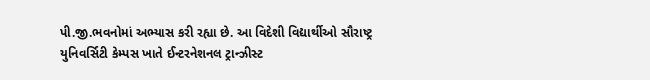પી.જી.ભવનોમાં અભ્યાસ કરી રહ્યા છે. આ વિદેશી વિદ્યાર્થીઓ સૌરાષ્ટ્ર યુનિવર્સિટી કેમ્પસ ખાતે ઈન્ટરનેશનલ ટ્રાન્ઝીસ્ટ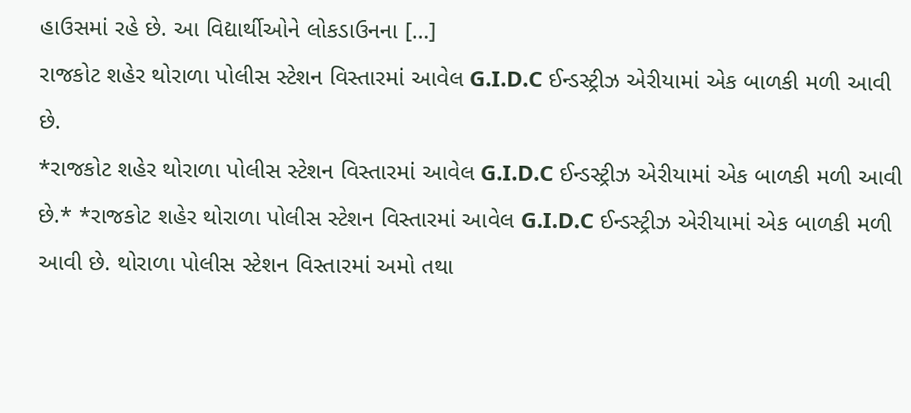હાઉસમાં રહે છે. આ વિદ્યાર્થીઓને લોકડાઉનના […]
રાજકોટ શહેર થોરાળા પોલીસ સ્ટેશન વિસ્તારમાં આવેલ G.I.D.C ઈન્ડસ્ટ્રીઝ એરીયામાં એક બાળકી મળી આવી છે.
*રાજકોટ શહેર થોરાળા પોલીસ સ્ટેશન વિસ્તારમાં આવેલ G.I.D.C ઈન્ડસ્ટ્રીઝ એરીયામાં એક બાળકી મળી આવી છે.* *રાજકોટ શહેર થોરાળા પોલીસ સ્ટેશન વિસ્તારમાં આવેલ G.I.D.C ઈન્ડસ્ટ્રીઝ એરીયામાં એક બાળકી મળી આવી છે. થોરાળા પોલીસ સ્ટેશન વિસ્તારમાં અમો તથા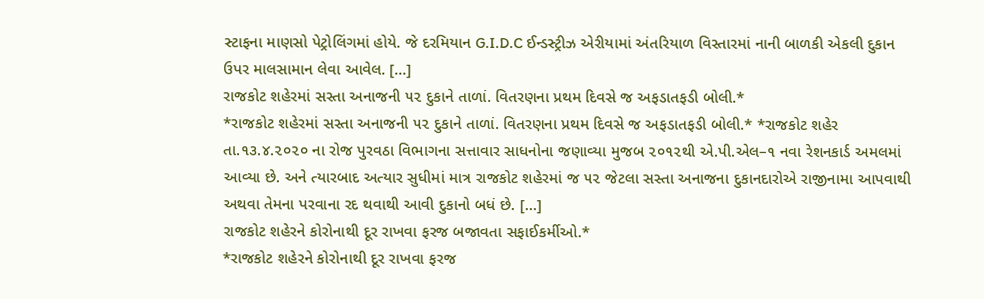સ્ટાફના માણસો પેટ્રોલિંગમાં હોયે. જે દરમિયાન G.I.D.C ઈન્ડસ્ટ્રીઝ એરીયામાં અંતરિયાળ વિસ્તારમાં નાની બાળકી એકલી દુકાન ઉપર માલસામાન લેવા આવેલ. […]
રાજકોટ શહેરમાં સસ્તા અનાજની ૫૨ દુકાને તાળાં. વિતરણના પ્રથમ દિવસે જ અફડાતફડી બોલી.*
*રાજકોટ શહેરમાં સસ્તા અનાજની ૫૨ દુકાને તાળાં. વિતરણના પ્રથમ દિવસે જ અફડાતફડી બોલી.* *રાજકોટ શહેર તા.૧૩.૪.૨૦૨૦ ના રોજ પુરવઠા વિભાગના સત્તાવાર સાધનોના જણાવ્યા મુજબ ૨૦૧૨થી એ.પી.એલ–૧ નવા રેશનકાર્ડ અમલમાં આવ્યા છે. અને ત્યારબાદ અત્યાર સુધીમાં માત્ર રાજકોટ શહેરમાં જ ૫૨ જેટલા સસ્તા અનાજના દુકાનદારોએ રાજીનામા આપવાથી અથવા તેમના પરવાના રદ થવાથી આવી દુકાનો બધં છે. […]
રાજકોટ શહેરને કોરોનાથી દૂર રાખવા ફરજ બજાવતા સફાઈકર્મીઓ.*
*રાજકોટ શહેરને કોરોનાથી દૂર રાખવા ફરજ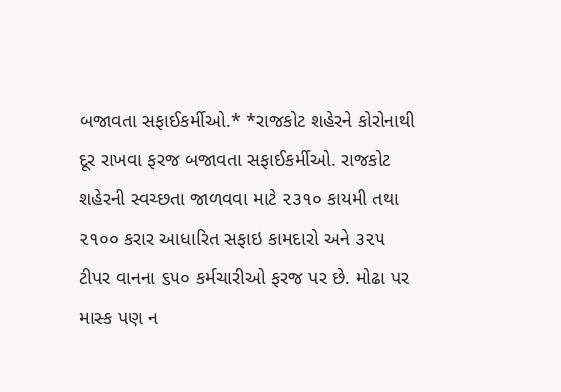બજાવતા સફાઈકર્મીઓ.* *રાજકોટ શહેરને કોરોનાથી દૂર રાખવા ફરજ બજાવતા સફાઈકર્મીઓ. રાજકોટ શહેરની સ્વચ્છતા જાળવવા માટે ૨૩૧૦ કાયમી તથા ૨૧૦૦ કરાર આધારિત સફાઇ કામદારો અને ૩૨૫ ટીપર વાનના ૬૫૦ કર્મચારીઓ ફરજ પર છે. મોઢા પર માસ્ક પણ ન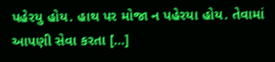પહેરયુ હોય. હાથ પર મોજા ન પહેરયા હોય. તેવામાં આપણી સેવા કરતા […]